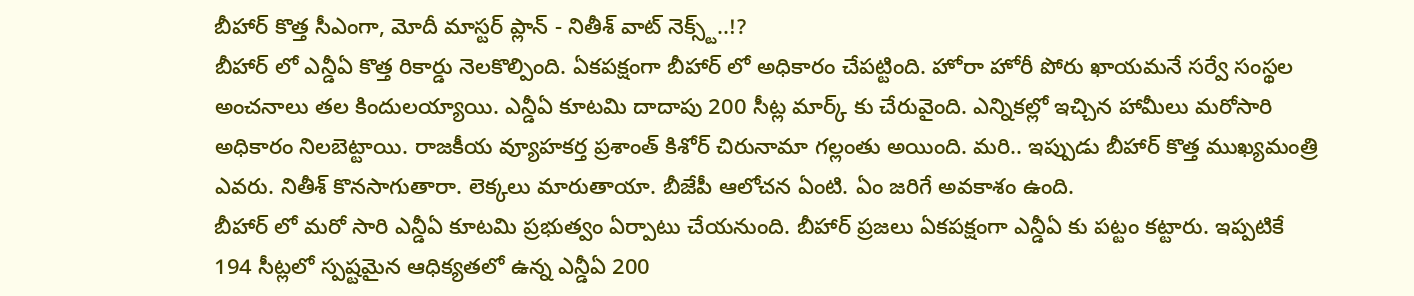బీహార్ కొత్త సీఎంగా, మోదీ మాస్టర్ ప్లాన్ - నితీశ్ వాట్ నెక్స్ట్..!?
బీహార్ లో ఎన్డీఏ కొత్త రికార్డు నెలకొల్పింది. ఏకపక్షంగా బీహార్ లో అధికారం చేపట్టింది. హోరా హోరీ పోరు ఖాయమనే సర్వే సంస్థల అంచనాలు తల కిందులయ్యాయి. ఎన్డీఏ కూటమి దాదాపు 200 సీట్ల మార్క్ కు చేరువైంది. ఎన్నికల్లో ఇచ్చిన హామీలు మరోసారి అధికారం నిలబెట్టాయి. రాజకీయ వ్యూహకర్త ప్రశాంత్ కిశోర్ చిరునామా గల్లంతు అయింది. మరి.. ఇప్పుడు బీహార్ కొత్త ముఖ్యమంత్రి ఎవరు. నితీశ్ కొనసాగుతారా. లెక్కలు మారుతాయా. బీజేపీ ఆలోచన ఏంటి. ఏం జరిగే అవకాశం ఉంది.
బీహార్ లో మరో సారి ఎన్డీఏ కూటమి ప్రభుత్వం ఏర్పాటు చేయనుంది. బీహార్ ప్రజలు ఏకపక్షంగా ఎన్డీఏ కు పట్టం కట్టారు. ఇప్పటికే 194 సీట్లలో స్పష్టమైన ఆధిక్యతలో ఉన్న ఎన్డీఏ 200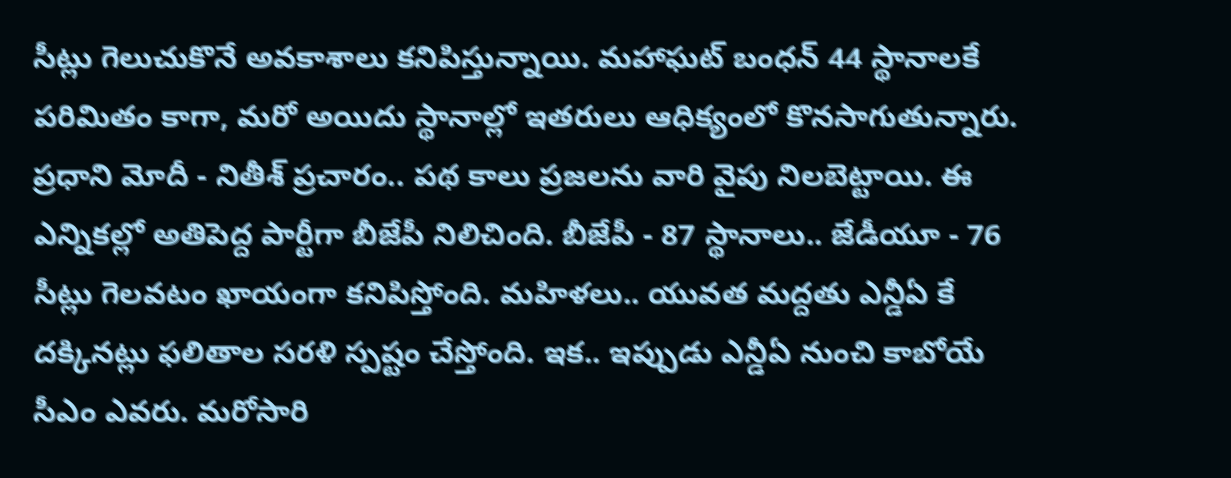సీట్లు గెలుచుకొనే అవకాశాలు కనిపిస్తున్నాయి. మహాఘట్ బంధన్ 44 స్థానాలకే పరిమితం కాగా, మరో అయిదు స్థానాల్లో ఇతరులు ఆధిక్యంలో కొనసాగుతున్నారు. ప్రధాని మోదీ - నితీశ్ ప్రచారం.. పథ కాలు ప్రజలను వారి వైపు నిలబెట్టాయి. ఈ ఎన్నికల్లో అతిపెద్ద పార్టీగా బీజేపీ నిలిచింది. బీజేపీ - 87 స్థానాలు.. జేడీయూ - 76 సీట్లు గెలవటం ఖాయంగా కనిపిస్తోంది. మహిళలు.. యువత మద్దతు ఎన్డీఏ కే దక్కినట్లు ఫలితాల సరళి స్పష్టం చేస్తోంది. ఇక.. ఇప్పుడు ఎన్డీఏ నుంచి కాబోయే సీఎం ఎవరు. మరోసారి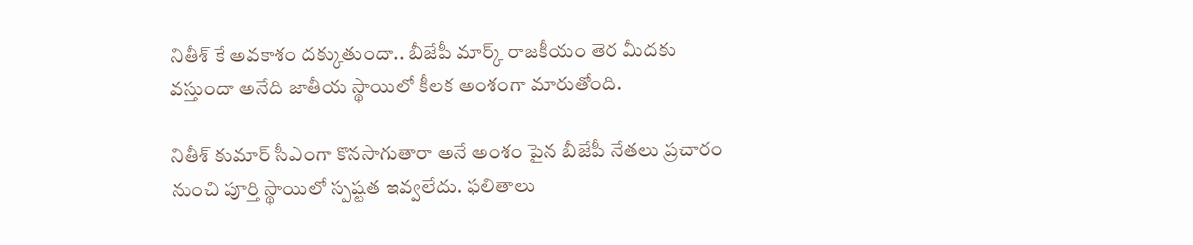నితీశ్ కే అవకాశం దక్కుతుందా.. బీజేపీ మార్క్ రాజకీయం తెర మీదకు వస్తుందా అనేది జాతీయ స్థాయిలో కీలక అంశంగా మారుతోంది.

నితీశ్ కుమార్ సీఎంగా కొనసాగుతారా అనే అంశం పైన బీజేపీ నేతలు ప్రచారం నుంచి పూర్తి స్థాయిలో స్పష్టత ఇవ్వలేదు. ఫలితాలు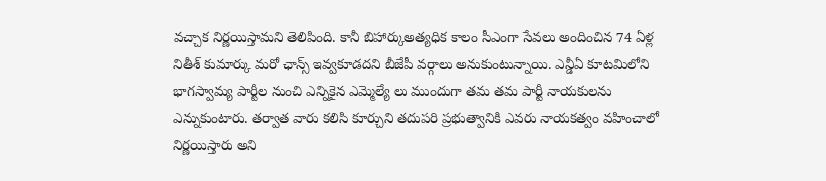వచ్చాక నిర్ణయిస్తామని తెలిపింది. కానీ బిహార్కుఅత్యధిక కాలం సీఎంగా సేవలు అందించిన 74 ఏళ్ల నితీశ్ కుమార్కు మరో ఛాన్స్ ఇవ్వకూడదని బీజేపీ వర్గాలు అనుకుంటున్నాయి. ఎన్డీఏ కూటమిలోని భాగస్వామ్య పార్టీల నుంచి ఎన్నికైన ఎమ్మెల్యే లు ముందుగా తమ తమ పార్టీ నాయకులను ఎన్నుకుంటారు. తర్వాత వారు కలిసి కూర్చుని తదుపరి ప్రభుత్వానికి ఎవరు నాయకత్వం వహించాలో నిర్ణయిస్తారు అని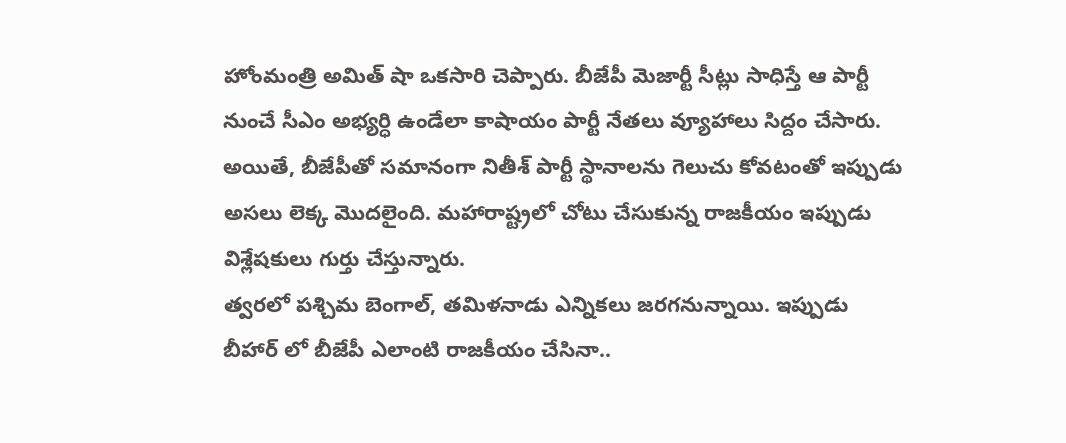హోంమంత్రి అమిత్ షా ఒకసారి చెప్పారు. బీజేపీ మెజార్టీ సీట్లు సాధిస్తే ఆ పార్టీ నుంచే సీఎం అభ్యర్ధి ఉండేలా కాషాయం పార్టీ నేతలు వ్యూహాలు సిద్దం చేసారు. అయితే, బీజేపీతో సమానంగా నితీశ్ పార్టీ స్థానాలను గెలుచు కోవటంతో ఇప్పుడు అసలు లెక్క మొదలైంది. మహారాష్ట్రలో చోటు చేసుకున్న రాజకీయం ఇప్పుడు విశ్లేషకులు గుర్తు చేస్తున్నారు.
త్వరలో పశ్చిమ బెంగాల్, తమిళనాడు ఎన్నికలు జరగనున్నాయి. ఇప్పుడు బీహార్ లో బీజేపీ ఎలాంటి రాజకీయం చేసినా..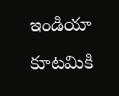ఇండియా కూటమికి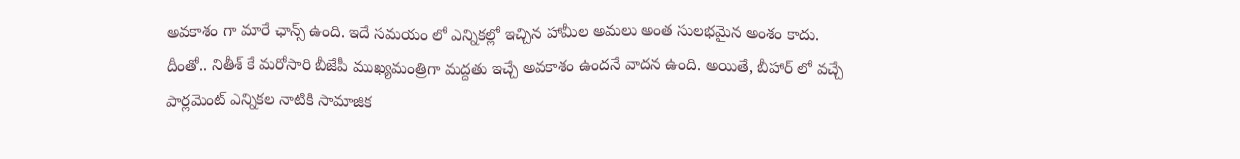అవకాశం గా మారే ఛాన్స్ ఉంది. ఇదే సమయం లో ఎన్నికల్లో ఇచ్చిన హామీల అమలు అంత సులభమైన అంశం కాదు. దీంతో.. నితీశ్ కే మరోసారి బీజేపీ ముఖ్యమంత్రిగా మద్దతు ఇచ్చే అవకాశం ఉందనే వాదన ఉంది. అయితే, బీహార్ లో వచ్చే పార్లమెంట్ ఎన్నికల నాటికి సామాజిక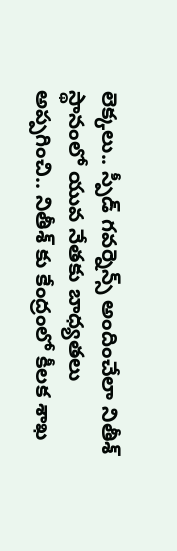లెక్కలు.. స్పీడ్ గవర్నెన్స్ అందించేలా నితీశ్ స్థానంలో యువ నేతకు బాధ్యతలు అప్పగించి.. నితీశ్ కు కేంద్రంలో కీలక శాఖ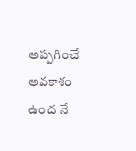అప్పగించే అవకాశం ఉంద నే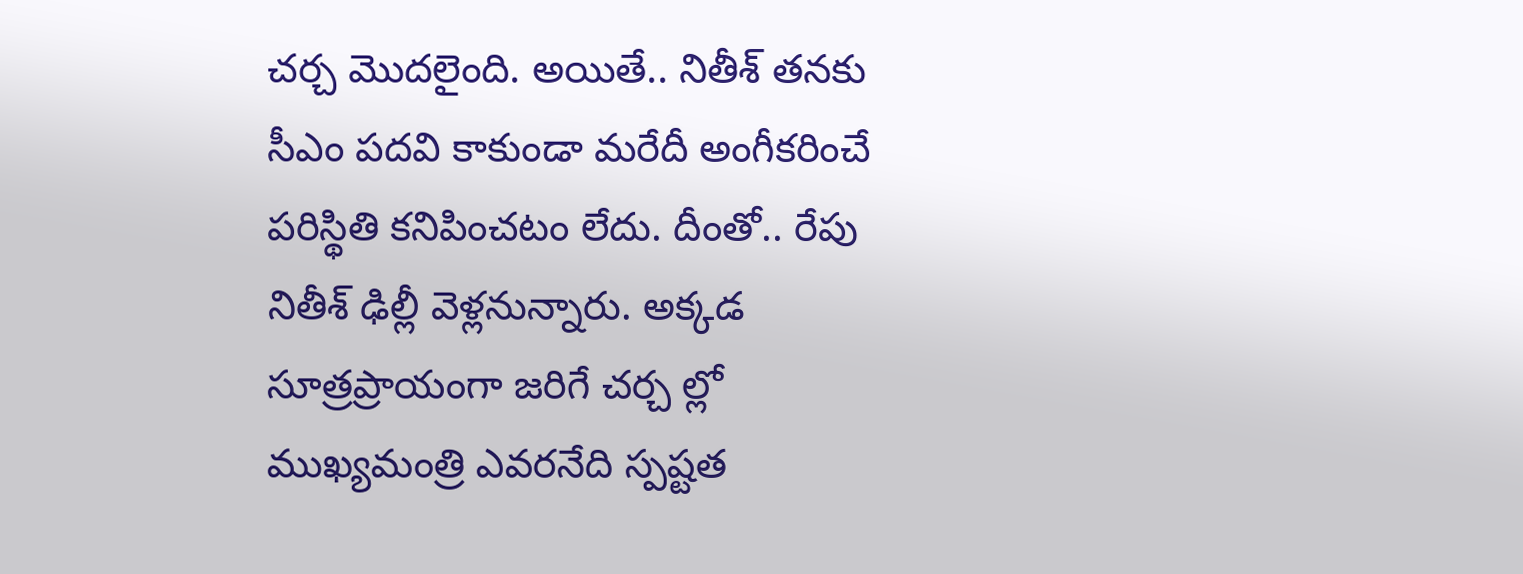చర్చ మొదలైంది. అయితే.. నితీశ్ తనకు సీఎం పదవి కాకుండా మరేదీ అంగీకరించే పరిస్థితి కనిపించటం లేదు. దీంతో.. రేపు నితీశ్ ఢిల్లీ వెళ్లనున్నారు. అక్కడ సూత్రప్రాయంగా జరిగే చర్చ ల్లో ముఖ్యమంత్రి ఎవరనేది స్పష్టత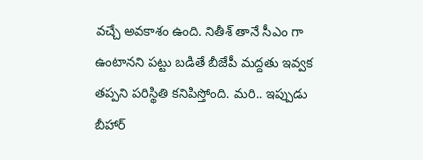వచ్చే అవకాశం ఉంది. నితీశ్ తానే సీఎం గా ఉంటానని పట్టు బడితే బీజేపీ మద్దతు ఇవ్వక తప్పని పరిస్థితి కనిపిస్తోంది. మరి.. ఇప్పుడు బీహార్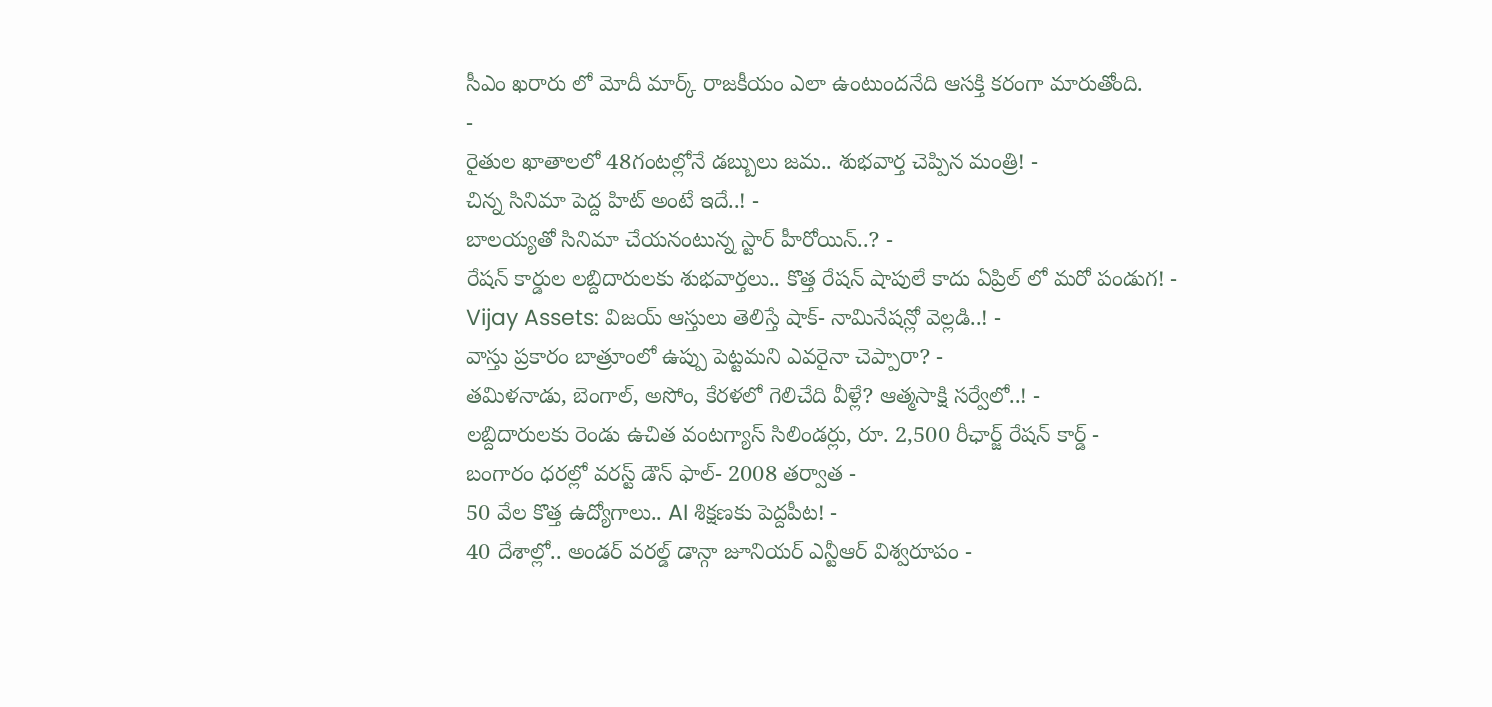సీఎం ఖరారు లో మోదీ మార్క్ రాజకీయం ఎలా ఉంటుందనేది ఆసక్తి కరంగా మారుతోంది.
-
రైతుల ఖాతాలలో 48గంటల్లోనే డబ్బులు జమ.. శుభవార్త చెప్పిన మంత్రి! -
చిన్న సినిమా పెద్ద హిట్ అంటే ఇదే..! -
బాలయ్యతో సినిమా చేయనంటున్న స్టార్ హీరోయిన్..? -
రేషన్ కార్డుల లబ్దిదారులకు శుభవార్తలు.. కొత్త రేషన్ షాపులే కాదు ఏప్రిల్ లో మరో పండుగ! -
Vijay Assets: విజయ్ ఆస్తులు తెలిస్తే షాక్- నామినేషన్లో వెల్లడి..! -
వాస్తు ప్రకారం బాత్రూంలో ఉప్పు పెట్టమని ఎవరైనా చెప్పారా? -
తమిళనాడు, బెంగాల్, అసోం, కేరళలో గెలిచేది వీళ్లే? ఆత్మసాక్షి సర్వేలో..! -
లబ్దిదారులకు రెండు ఉచిత వంటగ్యాస్ సిలిండర్లు, రూ. 2,500 రీఛార్జ్ రేషన్ కార్డ్ -
బంగారం ధరల్లో వరస్ట్ డౌన్ ఫాల్- 2008 తర్వాత -
50 వేల కొత్త ఉద్యోగాలు.. AI శిక్షణకు పెద్దపీట! -
40 దేశాల్లో.. అండర్ వరల్డ్ డాన్గా జూనియర్ ఎన్టీఆర్ విశ్వరూపం -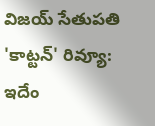విజయ్ సేతుపతి 'కాట్టన్' రివ్యూ: ఇదేం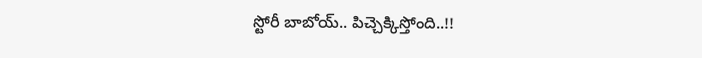స్టోరీ బాబోయ్.. పిచ్చెక్కిస్తోంది..!!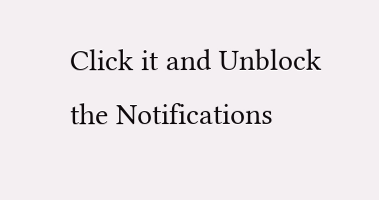Click it and Unblock the Notifications